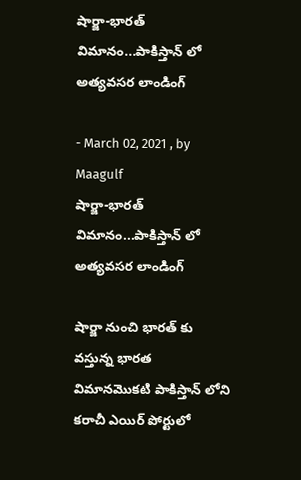షార్జా-భారత్ విమానం...పాకిస్తాన్ లో అత్యవసర లాండింగ్

- March 02, 2021 , by Maagulf
షార్జా-భారత్ విమానం...పాకిస్తాన్ లో అత్యవసర లాండింగ్

షార్జా నుంచి భారత్ కు వస్తున్న భారత విమానమొకటి పాకిస్తాన్ లోని కరాచీ ఎయిర్ పోర్టులో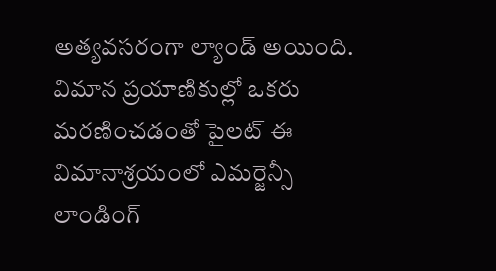అత్యవసరంగా ల్యాండ్ అయింది. విమాన ప్రయాణికుల్లో ఒకరు మరణించడంతో పైలట్ ఈ విమానాశ్రయంలో ఎమర్జెన్సీ లాండింగ్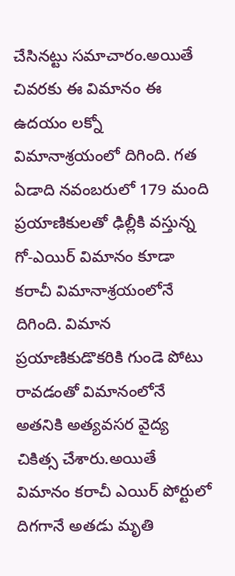చేసినట్టు సమాచారం.అయితే చివరకు ఈ విమానం ఈ ఉదయం లక్నో విమానాశ్రయంలో దిగింది. గత ఏడాది నవంబరులో 179 మంది ప్రయాణికులతో ఢిల్లీకి వస్తున్న గో-ఎయిర్ విమానం కూడా కరాచీ విమానాశ్రయంలోనే దిగింది. విమాన ప్రయాణికుడొకరికి గుండె పోటు రావడంతో విమానంలోనే అతనికి అత్యవసర వైద్య చికిత్స చేశారు.అయితే విమానం కరాచీ ఎయిర్ పోర్టులో దిగగానే అతడు మృతి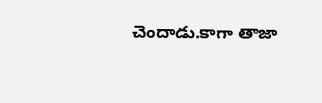చెందాడు.కాగా తాజా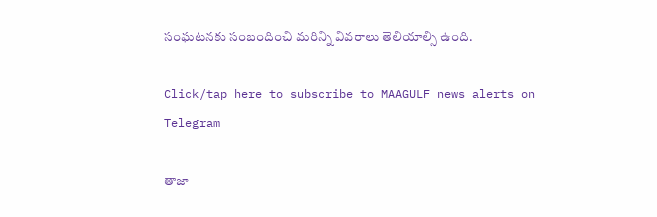సంఘటనకు సంబందించి మరిన్ని వివరాలు తెలియాల్సి ఉంది.

Click/tap here to subscribe to MAAGULF news alerts on Telegram

తాజా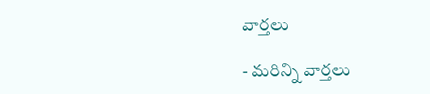వార్తలు

- మరిన్ని వార్తలు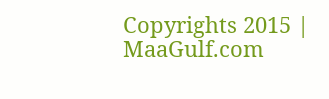Copyrights 2015 | MaaGulf.com